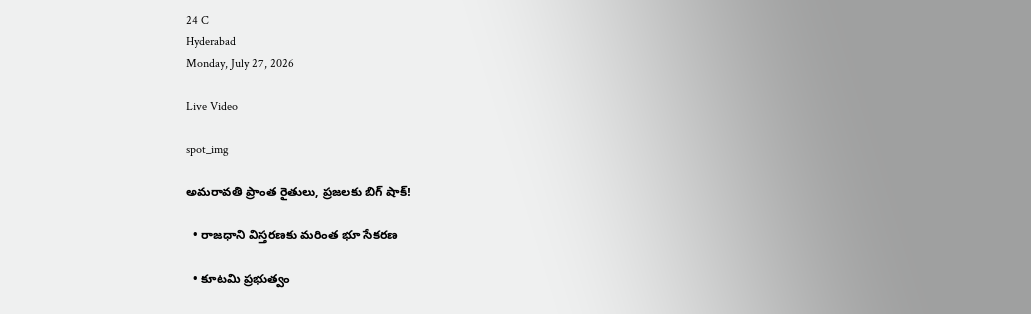24 C
Hyderabad
Monday, July 27, 2026

Live Video

spot_img

అమరావతి ప్రాంత రైతులు, ప్రజలకు బిగ్‌ షాక్‌!

  • రాజధాని విస్తరణకు మరింత భూ సేకరణ

  • కూటమి ప్రభుత్వం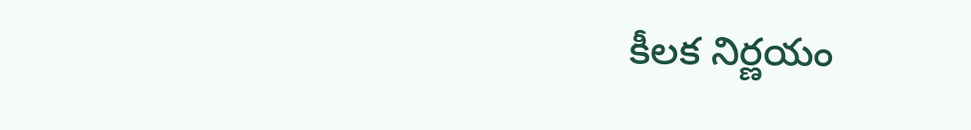కీలక నిర్ణయం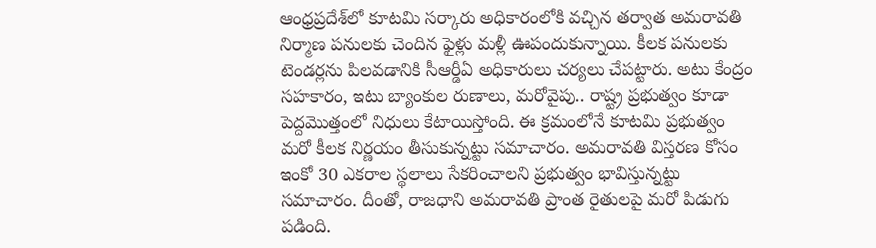ఆంధ్రప్రదేశ్‌లో కూటమి సర్కారు అధికారంలోకి వచ్చిన తర్వాత అమరావతి నిర్మాణ పనులకు చెందిన ఫైళ్లు మళ్లీ ఊపందుకున్నాయి. కీలక పనులకు టెండర్లను పిలవడానికి సీఆర్డీఏ అధికారులు చర్యలు చేపట్టారు. అటు కేంద్రం సహకారం, ఇటు బ్యాంకుల రుణాలు, మరోవైపు.. రాష్ట్ర ప్రభుత్వం కూడా పెద్దమొత్తంలో నిధులు కేటాయిస్తోంది. ఈ క్రమంలోనే కూటమి ప్రభుత్వం మరో కీలక నిర్ణయం తీసుకున్నట్టు సమాచారం. అమరావతి విస్తరణ కోసం ఇంకో 30 ఎకరాల స్థలాలు సేకరించాలని ప్రభుత్వం భావిస్తున్నట్టు సమాచారం. దీంతో, రాజధాని అమరావతి ప్రాంత రైతులపై మరో పిడుగు పడింది.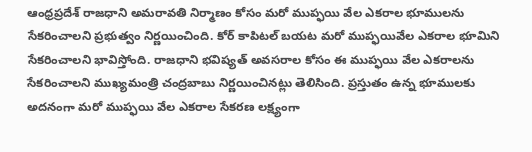ఆంధ్రప్రదేశ్ రాజధాని అమరావతి నిర్మాణం కోసం మరో ముప్ఫయి వేల ఎకరాల భూములను సేకరించాలని ప్రభుత్వం నిర్ణయించింది. కోర్ కాపిటల్ బయట మరో ముప్ఫయివేల ఎకరాల భూమిని సేకరించాలని భావిస్తోంది. రాజధాని భవిష్యత్ అవసరాల కోసం ఈ ముప్ఫయి వేల ఎకరాలను సేకరించాలని ముఖ్యమంత్రి చంద్రబాబు నిర్ణయించినట్లు తెలిసింది. ప్రస్తుతం ఉన్న భూములకు అదనంగా మరో ముప్ఫయి వేల ఎకరాల సేకరణ లక్ష్యంగా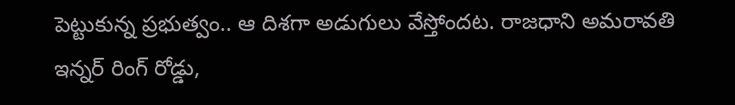పెట్టుకున్న ప్రభుత్వం.. ఆ దిశగా అడుగులు వేస్తోందట. రాజధాని అమరావతి ఇన్నర్ రింగ్ రోడ్డు,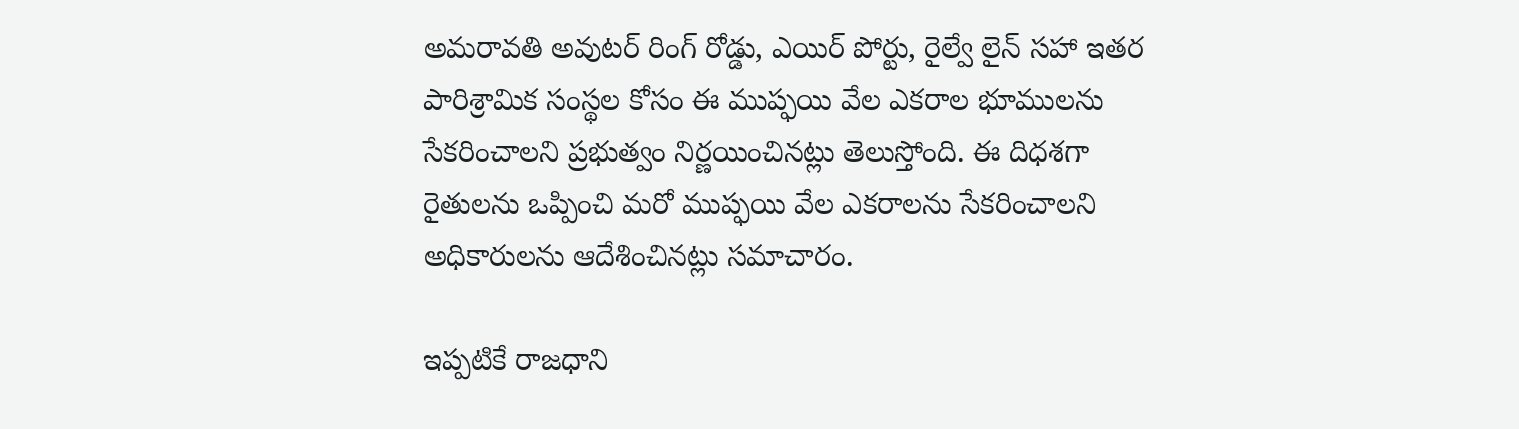అమరావతి అవుటర్ రింగ్ రోడ్డు, ఎయిర్‌ పోర్టు, రైల్వే లైన్ సహా ఇతర పారిశ్రామిక సంస్థల కోసం ఈ ముప్ఫయి వేల ఎకరాల భూములను సేకరించాలని ప్రభుత్వం నిర్ణయించినట్లు తెలుస్తోంది. ఈ దిధశగా రైతులను ఒప్పించి మరో ముప్ఫయి వేల ఎకరాలను సేకరించాలని అధికారులను ఆదేశించినట్లు సమాచారం.

ఇప్పటికే రాజధాని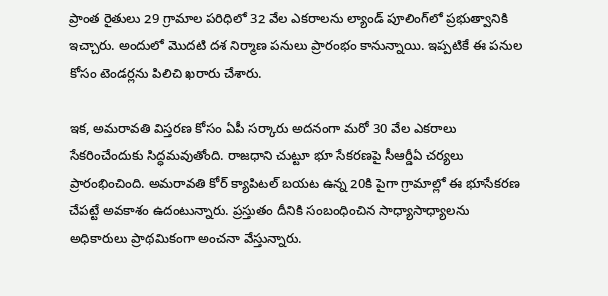ప్రాంత రైతులు 29 గ్రామాల పరిధిలో 32 వేల ఎకరాలను ల్యాండ్‌ పూలింగ్‌లో ప్రభుత్వానికి ఇచ్చారు. అందులో మొదటి దశ నిర్మాణ పనులు ప్రారంభం కానున్నాయి. ఇప్పటికే ఈ పనుల కోసం టెండర్లను పిలిచి ఖరారు చేశారు.

ఇక, అమరావతి విస్తరణ కోసం ఏపీ సర్కారు అదనంగా మరో 30 వేల ఎకరాలు సేకరించేందుకు సిద్ధమవుతోంది. రాజధాని చుట్టూ భూ సేకరణపై సీఆర్డీఏ చర్యలు ప్రారంభించింది. అమరావతి కోర్ క్యాపిటల్ బయట ఉన్న 20కి పైగా గ్రామాల్లో ఈ భూసేకరణ చేపట్టే అవకాశం ఉదంటున్నారు. ప్రస్తుతం దీనికి సంబంధించిన సాధ్యాసాధ్యాలను అధికారులు ప్రాథమికంగా అంచనా వేస్తున్నారు.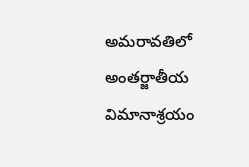అమరావతిలో అంతర్జాతీయ విమానాశ్రయం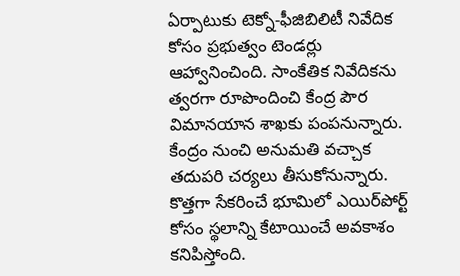ఏర్పాటుకు టెక్నో-ఫీజిబిలిటీ నివేదిక కోసం ప్రభుత్వం టెండర్లు ఆహ్వానించింది. సాంకేతిక నివేదికను త్వరగా రూపొందించి కేంద్ర పౌర విమానయాన శాఖకు పంపనున్నారు. కేంద్రం నుంచి అనుమతి వచ్చాక తదుపరి చర్యలు తీసుకోనున్నారు. కొత్తగా సేకరించే భూమిలో ఎయిర్‌పోర్ట్ కోసం స్థలాన్ని కేటాయించే అవకాశం కనిపిస్తోంది.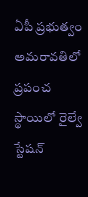ఏపీ ప్రభుత్వం అమరావతిలో ప్రపంచ స్థాయిలో రైల్వే స్టేషన్‌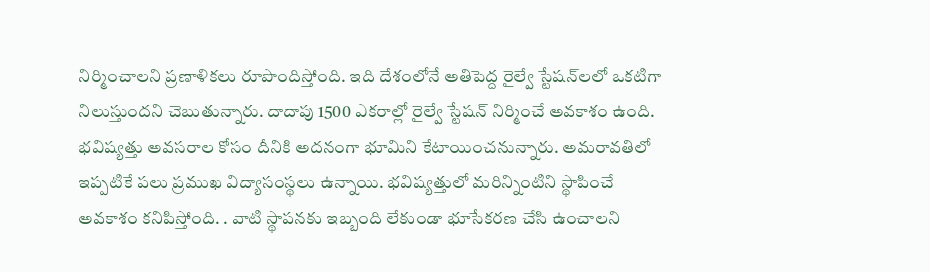నిర్మించాలని ప్రణాళికలు రూపొందిస్తోంది. ఇది దేశంలోనే అతిపెద్ద రైల్వే స్టేషన్‌లలో ఒకటిగా నిలుస్తుందని చెబుతున్నారు. దాదాపు 1500 ఎకరాల్లో రైల్వే స్టేషన్‌ నిర్మించే అవకాశం ఉంది. భవిష్యత్తు అవసరాల కోసం దీనికి అదనంగా భూమిని కేటాయించనున్నారు. అమరావతిలో ఇప్పటికే పలు ప్రముఖ విద్యాసంస్థలు ఉన్నాయి. భవిష్యత్తులో మరిన్నింటిని స్థాపించే అవకాశం కనిపిస్తోంది. . వాటి స్థాపనకు ఇబ్బంది లేకుండా భూసేకరణ చేసి ఉంచాలని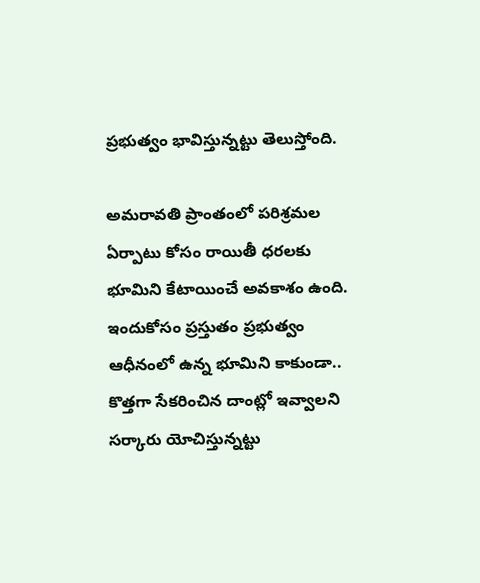ప్రభుత్వం భావిస్తున్నట్టు తెలుస్తోంది.

అమరావతి ప్రాంతంలో పరిశ్రమల ఏర్పాటు కోసం రాయితీ ధరలకు భూమిని కేటాయించే అవకాశం ఉంది. ఇందుకోసం ప్రస్తుతం ప్రభుత్వం ఆధీనంలో ఉన్న భూమిని కాకుండా.. కొత్తగా సేకరించిన దాంట్లో ఇవ్వాలని సర్కారు యోచిస్తున్నట్టు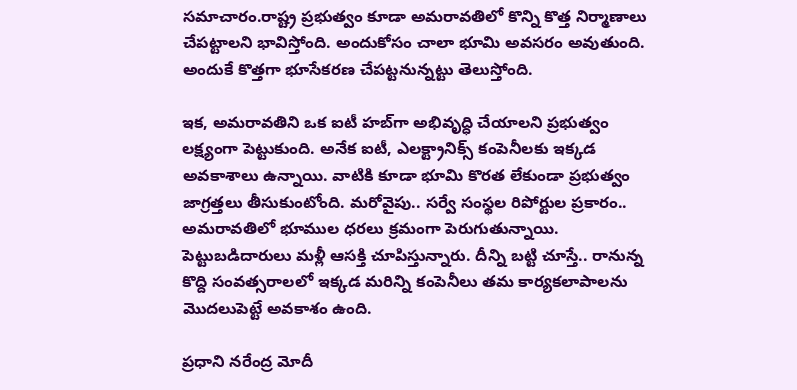సమాచారం.రాష్ట్ర ప్రభుత్వం కూడా అమరావతిలో కొన్ని కొత్త నిర్మాణాలు చేపట్టాలని భావిస్తోంది. అందుకోసం చాలా భూమి అవసరం అవుతుంది. అందుకే కొత్తగా భూసేకరణ చేపట్టనున్నట్టు తెలుస్తోంది.

ఇక, అమరావతిని ఒక ఐటీ హబ్‌గా అభివృద్ధి చేయాలని ప్రభుత్వం లక్ష్యంగా పెట్టుకుంది. అనేక ఐటీ, ఎలక్ట్రానిక్స్ కంపెనీలకు ఇక్కడ అవకాశాలు ఉన్నాయి. వాటికి కూడా భూమి కొరత లేకుండా ప్రభుత్వం జాగ్రత్తలు తీసుకుంటోంది. మరోవైపు.. సర్వే సంస్థల రిపోర్టుల ప్రకారం.. అమరావతిలో భూముల ధరలు క్రమంగా పెరుగుతున్నాయి. పెట్టుబడిదారులు మళ్లీ ఆసక్తి చూపిస్తున్నారు. దీన్ని బట్టి చూస్తే.. రానున్న కొద్ది సంవత్సరాలలో ఇక్కడ మరిన్ని కంపెనీలు తమ కార్యకలాపాలను మొదలుపెట్టే అవకాశం ఉంది.

ప్రధాని నరేంద్ర మోదీ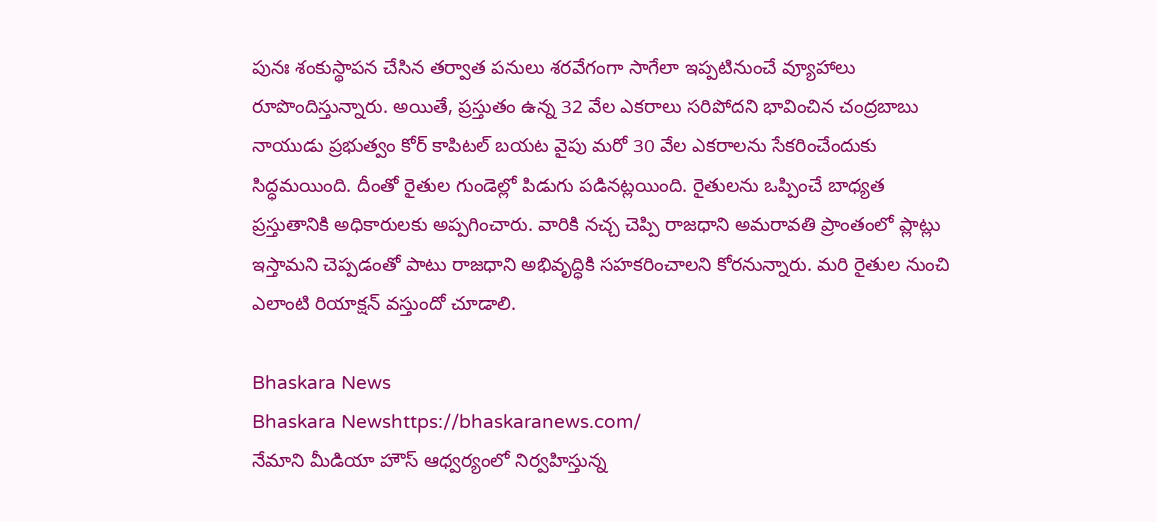పునః శంకుస్థాపన చేసిన తర్వాత పనులు శరవేగంగా సాగేలా ఇప్పటినుంచే వ్యూహాలు రూపొందిస్తున్నారు. అయితే, ప్రస్తుతం ఉన్న 32 వేల ఎకరాలు సరిపోదని భావించిన చంద్రబాబు నాయుడు ప్రభుత్వం కోర్ కాపిటల్ బయట వైపు మరో 30 వేల ఎకరాలను సేకరించేందుకు సిద్ధమయింది. దీంతో రైతుల గుండెల్లో పిడుగు పడినట్లయింది. రైతులను ఒప్పించే బాధ్యత ప్రస్తుతానికి అధికారులకు అప్పగించారు. వారికి నచ్చ చెప్పి రాజధాని అమరావతి ప్రాంతంలో ప్లాట్లు ఇస్తామని చెప్పడంతో పాటు రాజధాని అభివృద్ధికి సహకరించాలని కోరనున్నారు. మరి రైతుల నుంచి ఎలాంటి రియాక్షన్‌ వస్తుందో చూడాలి.

Bhaskara News
Bhaskara Newshttps://bhaskaranews.com/
నేమాని మీడియా హౌస్ ఆధ్వర్యంలో నిర్వహిస్తున్న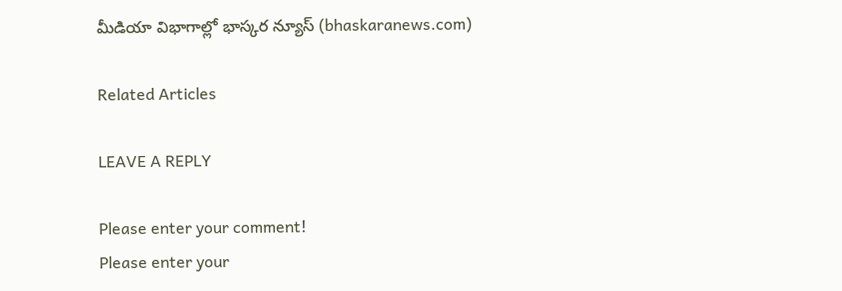మీడియా విభాగాల్లో భాస్కర న్యూస్ (bhaskaranews.com)

Related Articles

LEAVE A REPLY

Please enter your comment!
Please enter your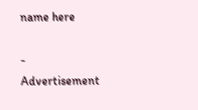name here

- Advertisement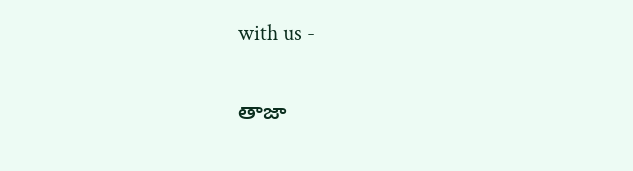with us -

తాజా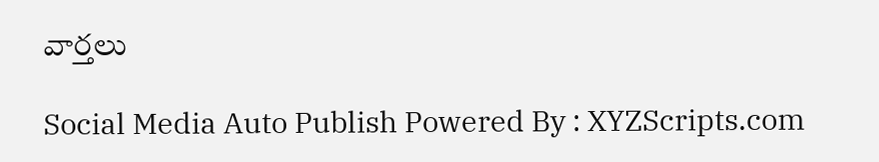వార్తలు

Social Media Auto Publish Powered By : XYZScripts.com